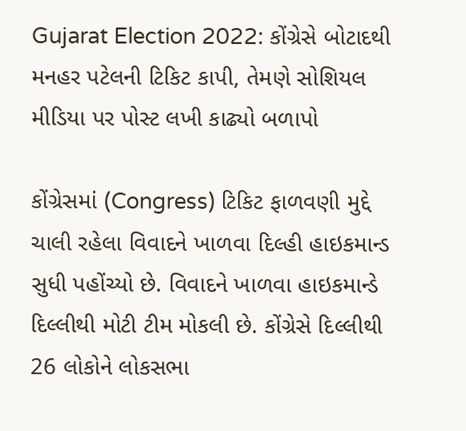Gujarat Election 2022: કોંગ્રેસે બોટાદથી મનહર પટેલની ટિકિટ કાપી, તેમણે સોશિયલ મીડિયા પર પોસ્ટ લખી કાઢ્યો બળાપો

કોંગ્રેસમાં (Congress) ટિકિટ ફાળવણી મુદ્દે ચાલી રહેલા વિવાદને ખાળવા દિલ્હી હાઇકમાન્ડ સુધી પહોંચ્યો છે. વિવાદને ખાળવા હાઇકમાન્ડે દિલ્લીથી મોટી ટીમ મોકલી છે. કોંગ્રેસે દિલ્લીથી 26 લોકોને લોકસભા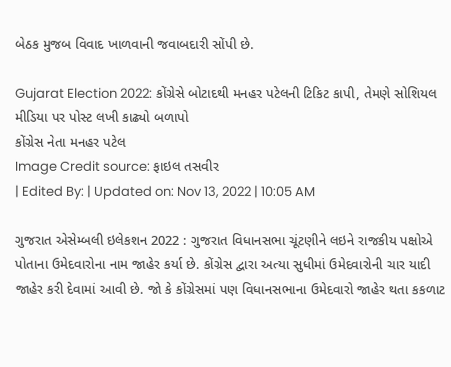બેઠક મુજબ વિવાદ ખાળવાની જવાબદારી સોંપી છે.

Gujarat Election 2022: કોંગ્રેસે બોટાદથી મનહર પટેલની ટિકિટ કાપી, તેમણે સોશિયલ મીડિયા પર પોસ્ટ લખી કાઢ્યો બળાપો
કોંગ્રેસ નેતા મનહર પટેલ
Image Credit source: ફાઇલ તસવીર
| Edited By: | Updated on: Nov 13, 2022 | 10:05 AM

ગુજરાત એસેમ્બલી ઇલેકશન 2022 : ગુજરાત વિધાનસભા ચૂંટણીને લઇને રાજકીય પક્ષોએ પોતાના ઉમેદવારોના નામ જાહેર કર્યા છે. કોંગ્રેસ દ્વારા અત્યા સુધીમાં ઉમેદવારોની ચાર યાદી જાહેર કરી દેવામાં આવી છે. જો કે કોંગ્રેસમાં પણ વિધાનસભાના ઉમેદવારો જાહેર થતા કકળાટ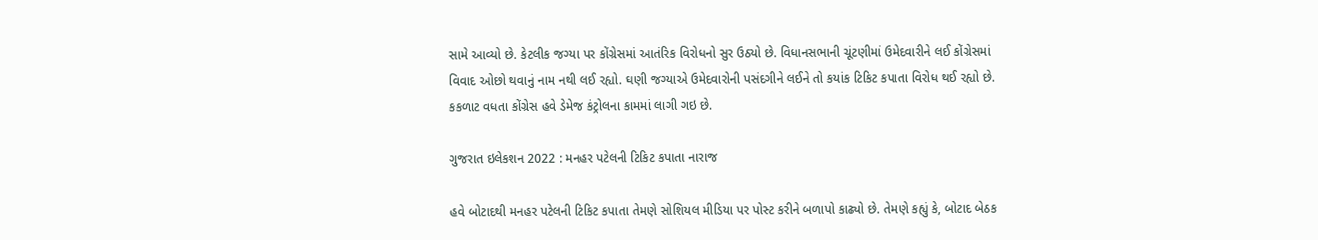સામે આવ્યો છે. કેટલીક જગ્યા પર કોંગ્રેસમાં આતંરિક વિરોધનો સુર ઉઠ્યો છે. વિધાનસભાની ચૂંટણીમાં ઉમેદવારીને લઈ કોંગ્રેસમાં વિવાદ ઓછો થવાનું નામ નથી લઈ રહ્યો. ઘણી જગ્યાએ ઉમેદવારોની પસંદગીને લઈને તો કયાંક ટિકિટ કપાતા વિરોધ થઈ રહ્યો છે. કકળાટ વધતા કોંગ્રેસ હવે ડેમેજ કંટ્રોલના કામમાં લાગી ગઇ છે.

ગુજરાત ઇલેકશન 2022 : મનહર પટેલની ટિકિટ કપાતા નારાજ

હવે બોટાદથી મનહર પટેલની ટિકિટ કપાતા તેમણે સોશિયલ મીડિયા પર પોસ્ટ કરીને બળાપો કાઢ્યો છે. તેમણે કહ્યું કે, બોટાદ બેઠક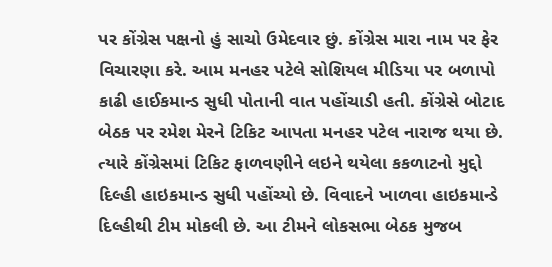પર કોંગ્રેસ પક્ષનો હું સાચો ઉમેદવાર છું. કોંગ્રેસ મારા નામ પર ફેર વિચારણા કરે. આમ મનહર પટેલે સોશિયલ મીડિયા પર બળાપો કાઢી હાઈકમાન્ડ સુધી પોતાની વાત પહોંચાડી હતી. કોંગ્રેસે બોટાદ બેઠક પર રમેશ મેરને ટિકિટ આપતા મનહર પટેલ નારાજ થયા છે. ત્યારે કોંગ્રેસમાં ટિકિટ ફાળવણીને લઇને થયેલા કકળાટનો મુદ્દો દિલ્હી હાઇકમાન્ડ સુધી પહોંચ્યો છે. વિવાદને ખાળવા હાઇકમાન્ડે દિલ્હીથી ટીમ મોકલી છે. આ ટીમને લોકસભા બેઠક મુજબ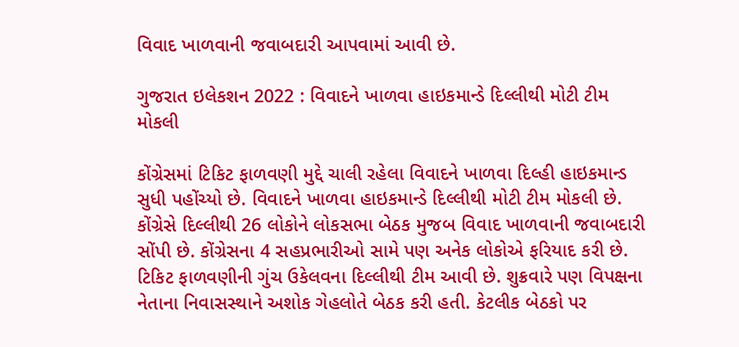વિવાદ ખાળવાની જવાબદારી આપવામાં આવી છે.

ગુજરાત ઇલેકશન 2022 : વિવાદને ખાળવા હાઇકમાન્ડે દિલ્લીથી મોટી ટીમ મોકલી

કોંગ્રેસમાં ટિકિટ ફાળવણી મુદ્દે ચાલી રહેલા વિવાદને ખાળવા દિલ્હી હાઇકમાન્ડ સુધી પહોંચ્યો છે. વિવાદને ખાળવા હાઇકમાન્ડે દિલ્લીથી મોટી ટીમ મોકલી છે. કોંગ્રેસે દિલ્લીથી 26 લોકોને લોકસભા બેઠક મુજબ વિવાદ ખાળવાની જવાબદારી સોંપી છે. કોંગ્રેસના 4 સહપ્રભારીઓ સામે પણ અનેક લોકોએ ફરિયાદ કરી છે. ટિકિટ ફાળવણીની ગુંચ ઉકેલવના દિલ્લીથી ટીમ આવી છે. શુક્રવારે પણ વિપક્ષના નેતાના નિવાસસ્થાને અશોક ગેહલોતે બેઠક કરી હતી. કેટલીક બેઠકો પર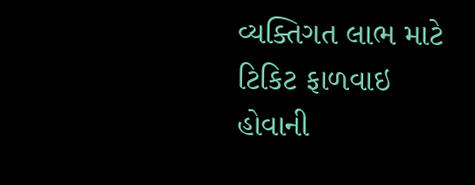વ્યક્તિગત લાભ માટે ટિકિટ ફાળવાઇ હોવાની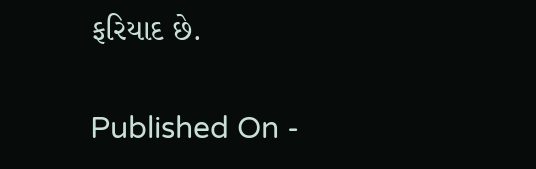ફરિયાદ છે.

Published On -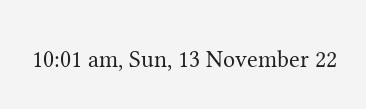10:01 am, Sun, 13 November 22